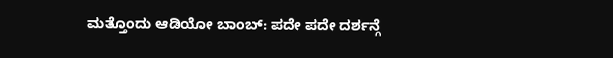ಮತ್ತೊಂದು ಆಡಿಯೋ ಬಾಂಬ್: ಪದೇ ಪದೇ ದರ್ಶನ್ಗೆ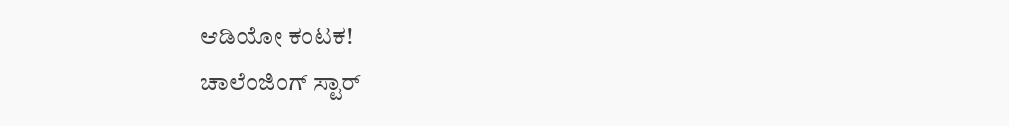ಆಡಿಯೋ ಕಂಟಕ!
ಚಾಲೆಂಜಿಂಗ್ ಸ್ಟಾರ್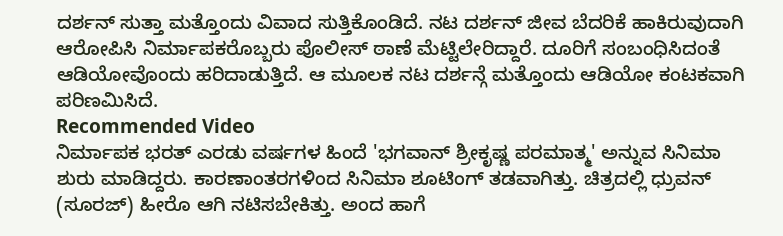ದರ್ಶನ್ ಸುತ್ತಾ ಮತ್ತೊಂದು ವಿವಾದ ಸುತ್ತಿಕೊಂಡಿದೆ. ನಟ ದರ್ಶನ್ ಜೀವ ಬೆದರಿಕೆ ಹಾಕಿರುವುದಾಗಿ ಆರೋಪಿಸಿ ನಿರ್ಮಾಪಕರೊಬ್ಬರು ಪೊಲೀಸ್ ಠಾಣೆ ಮೆಟ್ಟಿಲೇರಿದ್ದಾರೆ. ದೂರಿಗೆ ಸಂಬಂಧಿಸಿದಂತೆ ಆಡಿಯೋವೊಂದು ಹರಿದಾಡುತ್ತಿದೆ. ಆ ಮೂಲಕ ನಟ ದರ್ಶನ್ಗೆ ಮತ್ತೊಂದು ಆಡಿಯೋ ಕಂಟಕವಾಗಿ ಪರಿಣಮಿಸಿದೆ.
Recommended Video
ನಿರ್ಮಾಪಕ ಭರತ್ ಎರಡು ವರ್ಷಗಳ ಹಿಂದೆ 'ಭಗವಾನ್ ಶ್ರೀಕೃಷ್ಣ ಪರಮಾತ್ಮ' ಅನ್ನುವ ಸಿನಿಮಾ ಶುರು ಮಾಡಿದ್ದರು. ಕಾರಣಾಂತರಗಳಿಂದ ಸಿನಿಮಾ ಶೂಟಿಂಗ್ ತಡವಾಗಿತ್ತು. ಚಿತ್ರದಲ್ಲಿ ಧ್ರುವನ್ (ಸೂರಜ್) ಹೀರೊ ಆಗಿ ನಟಿಸಬೇಕಿತ್ತು. ಅಂದ ಹಾಗೆ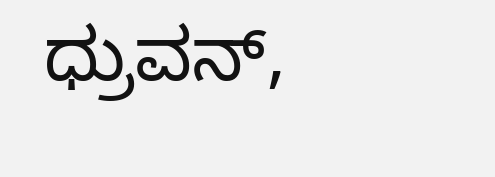ಧ್ರುವನ್,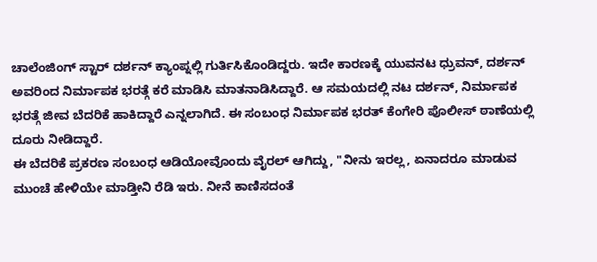ಚಾಲೆಂಜಿಂಗ್ ಸ್ಟಾರ್ ದರ್ಶನ್ ಕ್ಯಾಂಪ್ನಲ್ಲಿ ಗುರ್ತಿಸಿಕೊಂಡಿದ್ದರು. ಇದೇ ಕಾರಣಕ್ಕೆ ಯುವನಟ ಧ್ರುವನ್, ದರ್ಶನ್ ಅವರಿಂದ ನಿರ್ಮಾಪಕ ಭರತ್ಗೆ ಕರೆ ಮಾಡಿಸಿ ಮಾತನಾಡಿಸಿದ್ದಾರೆ. ಆ ಸಮಯದಲ್ಲಿ ನಟ ದರ್ಶನ್, ನಿರ್ಮಾಪಕ ಭರತ್ಗೆ ಜೀವ ಬೆದರಿಕೆ ಹಾಕಿದ್ದಾರೆ ಎನ್ನಲಾಗಿದೆ. ಈ ಸಂಬಂಧ ನಿರ್ಮಾಪಕ ಭರತ್ ಕೆಂಗೇರಿ ಪೊಲೀಸ್ ಠಾಣೆಯಲ್ಲಿ ದೂರು ನೀಡಿದ್ದಾರೆ.
ಈ ಬೆದರಿಕೆ ಪ್ರಕರಣ ಸಂಬಂಧ ಆಡಿಯೋವೊಂದು ವೈರಲ್ ಆಗಿದ್ದು, "ನೀನು ಇರಲ್ಲ, ಏನಾದರೂ ಮಾಡುವ ಮುಂಚೆ ಹೇಳಿಯೇ ಮಾಡ್ತೀನಿ ರೆಡಿ ಇರು. ನೀನೆ ಕಾಣಿಸದಂತೆ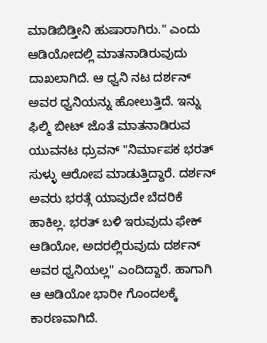ಮಾಡಿಬಿಡ್ತೀನಿ ಹುಷಾರಾಗಿರು." ಎಂದು ಆಡಿಯೋದಲ್ಲಿ ಮಾತನಾಡಿರುವುದು ದಾಖಲಾಗಿದೆ. ಆ ಧ್ವನಿ ನಟ ದರ್ಶನ್ ಅವರ ಧ್ವನಿಯನ್ನು ಹೋಲುತ್ತಿದೆ. ಇನ್ನು ಫಿಲ್ಮಿ ಬೀಟ್ ಜೊತೆ ಮಾತನಾಡಿರುವ ಯುವನಟ ಧ್ರುವನ್ "ನಿರ್ಮಾಪಕ ಭರತ್ ಸುಳ್ಳು ಆರೋಪ ಮಾಡುತ್ತಿದ್ದಾರೆ. ದರ್ಶನ್ ಅವರು ಭರತ್ಗೆ ಯಾವುದೇ ಬೆದರಿಕೆ ಹಾಕಿಲ್ಲ. ಭರತ್ ಬಳಿ ಇರುವುದು ಫೇಕ್ ಆಡಿಯೋ, ಅದರಲ್ಲಿರುವುದು ದರ್ಶನ್ ಅವರ ಧ್ವನಿಯಲ್ಲ" ಎಂದಿದ್ದಾರೆ. ಹಾಗಾಗಿ ಆ ಆಡಿಯೋ ಭಾರೀ ಗೊಂದಲಕ್ಕೆ ಕಾರಣವಾಗಿದೆ.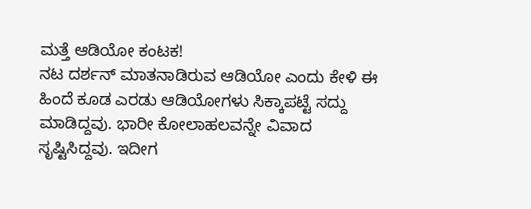ಮತ್ತೆ ಆಡಿಯೋ ಕಂಟಕ!
ನಟ ದರ್ಶನ್ ಮಾತನಾಡಿರುವ ಆಡಿಯೋ ಎಂದು ಕೇಳಿ ಈ ಹಿಂದೆ ಕೂಡ ಎರಡು ಆಡಿಯೋಗಳು ಸಿಕ್ಕಾಪಟ್ಟೆ ಸದ್ದು ಮಾಡಿದ್ದವು. ಭಾರೀ ಕೋಲಾಹಲವನ್ನೇ ವಿವಾದ ಸೃಷ್ಟಿಸಿದ್ದವು. ಇದೀಗ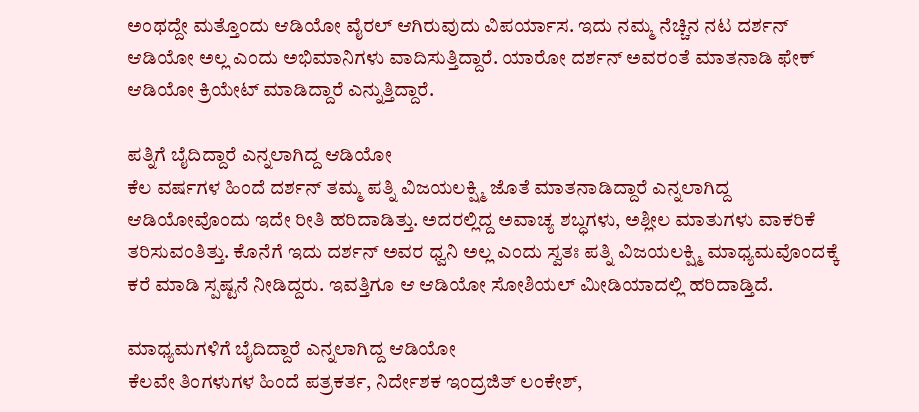ಅಂಥದ್ದೇ ಮತ್ತೊಂದು ಆಡಿಯೋ ವೈರಲ್ ಆಗಿರುವುದು ವಿಪರ್ಯಾಸ. ಇದು ನಮ್ಮ ನೆಚ್ಚಿನ ನಟ ದರ್ಶನ್ ಆಡಿಯೋ ಅಲ್ಲ ಎಂದು ಅಭಿಮಾನಿಗಳು ವಾದಿಸುತ್ತಿದ್ದಾರೆ. ಯಾರೋ ದರ್ಶನ್ ಅವರಂತೆ ಮಾತನಾಡಿ ಫೇಕ್ ಆಡಿಯೋ ಕ್ರಿಯೇಟ್ ಮಾಡಿದ್ದಾರೆ ಎನ್ನುತ್ತಿದ್ದಾರೆ.

ಪತ್ನಿಗೆ ಬೈದಿದ್ದಾರೆ ಎನ್ನಲಾಗಿದ್ದ ಆಡಿಯೋ
ಕೆಲ ವರ್ಷಗಳ ಹಿಂದೆ ದರ್ಶನ್ ತಮ್ಮ ಪತ್ನಿ ವಿಜಯಲಕ್ಷ್ಮಿ ಜೊತೆ ಮಾತನಾಡಿದ್ದಾರೆ ಎನ್ನಲಾಗಿದ್ದ ಆಡಿಯೋವೊಂದು ಇದೇ ರೀತಿ ಹರಿದಾಡಿತ್ತು. ಅದರಲ್ಲಿದ್ದ ಅವಾಚ್ಯ ಶಬ್ಧಗಳು, ಅಶ್ಲೀಲ ಮಾತುಗಳು ವಾಕರಿಕೆ ತರಿಸುವಂತಿತ್ತು. ಕೊನೆಗೆ ಇದು ದರ್ಶನ್ ಅವರ ಧ್ವನಿ ಅಲ್ಲ ಎಂದು ಸ್ವತಃ ಪತ್ನಿ ವಿಜಯಲಕ್ಷ್ಮಿ ಮಾಧ್ಯಮವೊಂದಕ್ಕೆ ಕರೆ ಮಾಡಿ ಸ್ಪಷ್ಟನೆ ನೀಡಿದ್ದರು. ಇವತ್ತಿಗೂ ಆ ಆಡಿಯೋ ಸೋಶಿಯಲ್ ಮೀಡಿಯಾದಲ್ಲಿ ಹರಿದಾಡ್ತಿದೆ.

ಮಾಧ್ಯಮಗಳಿಗೆ ಬೈದಿದ್ದಾರೆ ಎನ್ನಲಾಗಿದ್ದ ಆಡಿಯೋ
ಕೆಲವೇ ತಿಂಗಳುಗಳ ಹಿಂದೆ ಪತ್ರಕರ್ತ, ನಿರ್ದೇಶಕ ಇಂದ್ರಜಿತ್ ಲಂಕೇಶ್,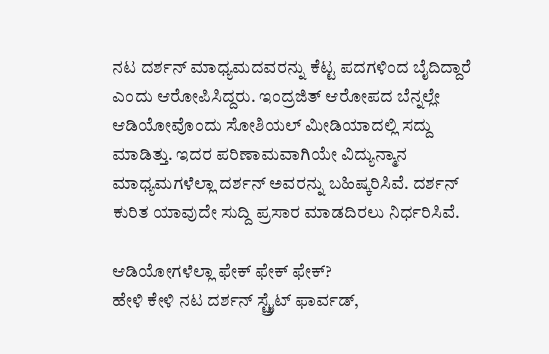ನಟ ದರ್ಶನ್ ಮಾಧ್ಯಮದವರನ್ನು ಕೆಟ್ಟ ಪದಗಳಿಂದ ಬೈದಿದ್ದಾರೆ ಎಂದು ಆರೋಪಿಸಿದ್ದರು. ಇಂದ್ರಜಿತ್ ಆರೋಪದ ಬೆನ್ನಲ್ಲೇ ಆಡಿಯೋವೊಂದು ಸೋಶಿಯಲ್ ಮೀಡಿಯಾದಲ್ಲಿ ಸದ್ದು ಮಾಡಿತ್ತು. ಇದರ ಪರಿಣಾಮವಾಗಿಯೇ ವಿದ್ಯುನ್ಮಾನ ಮಾಧ್ಯಮಗಳೆಲ್ಲಾ ದರ್ಶನ್ ಅವರನ್ನು ಬಹಿಷ್ಕರಿಸಿವೆ. ದರ್ಶನ್ ಕುರಿತ ಯಾವುದೇ ಸುದ್ದಿ ಪ್ರಸಾರ ಮಾಡದಿರಲು ನಿರ್ಧರಿಸಿವೆ.

ಆಡಿಯೋಗಳೆಲ್ಲಾ ಫೇಕ್ ಫೇಕ್ ಫೇಕ್?
ಹೇಳಿ ಕೇಳಿ ನಟ ದರ್ಶನ್ ಸ್ಟ್ರೈಟ್ ಫಾರ್ವಡ್,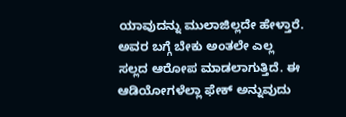ಯಾವುದನ್ನು ಮುಲಾಜಿಲ್ಲದೇ ಹೇಳ್ತಾರೆ. ಅವರ ಬಗ್ಗೆ ಬೇಕು ಅಂತಲೇ ಎಲ್ಲ ಸಲ್ಲದ ಆರೋಪ ಮಾಡಲಾಗುತ್ತಿದೆ. ಈ ಆಡಿಯೋಗಳೆಲ್ಲಾ ಫೇಕ್ ಅನ್ನುವುದು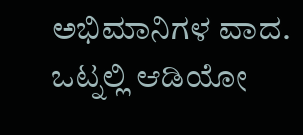ಅಭಿಮಾನಿಗಳ ವಾದ. ಒಟ್ನಲ್ಲಿ ಆಡಿಯೋ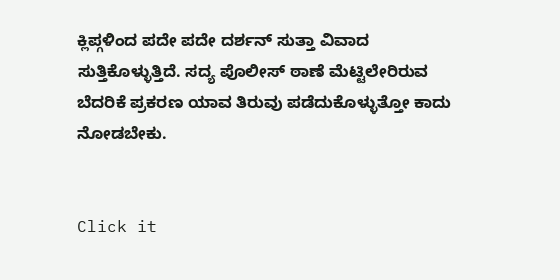ಕ್ಲಿಪ್ಗಳಿಂದ ಪದೇ ಪದೇ ದರ್ಶನ್ ಸುತ್ತಾ ವಿವಾದ ಸುತ್ತಿಕೊಳ್ಳುತ್ತಿದೆ. ಸದ್ಯ ಪೊಲೀಸ್ ಠಾಣೆ ಮೆಟ್ಟಿಲೇರಿರುವ ಬೆದರಿಕೆ ಪ್ರಕರಣ ಯಾವ ತಿರುವು ಪಡೆದುಕೊಳ್ಳುತ್ತೋ ಕಾದು ನೋಡಬೇಕು.


Click it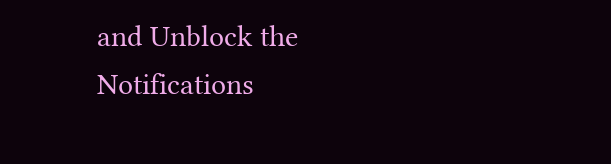and Unblock the Notifications